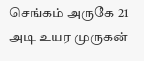செங்கம் அருகே 21 அடி உயர முருகன்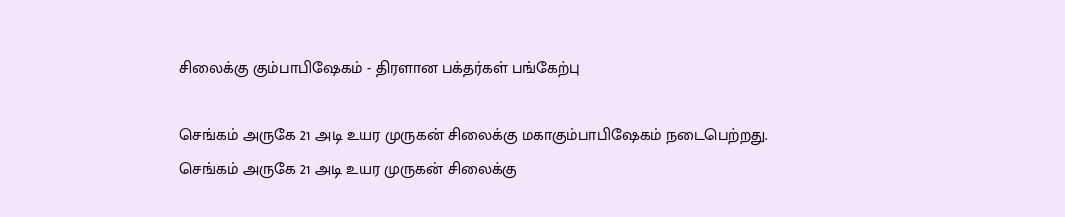சிலைக்கு கும்பாபிஷேகம் - திரளான பக்தர்கள் பங்கேற்பு

செங்கம் அருகே 21 அடி உயர முருகன் சிலைக்கு மகாகும்பாபிஷேகம் நடைபெற்றது.
செங்கம் அருகே 21 அடி உயர முருகன் சிலைக்கு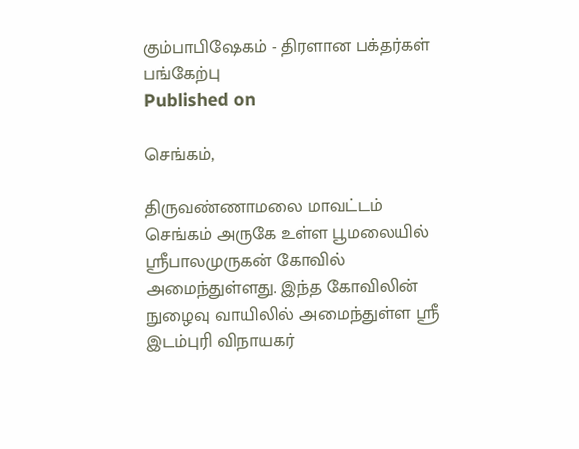கும்பாபிஷேகம் - திரளான பக்தர்கள் பங்கேற்பு
Published on

செங்கம்,

திருவண்ணாமலை மாவட்டம் செங்கம் அருகே உள்ள பூமலையில் ஸ்ரீபாலமுருகன் கோவில் அமைந்துள்ளது. இந்த கோவிலின் நுழைவு வாயிலில் அமைந்துள்ள ஸ்ரீ இடம்புரி விநாயகர்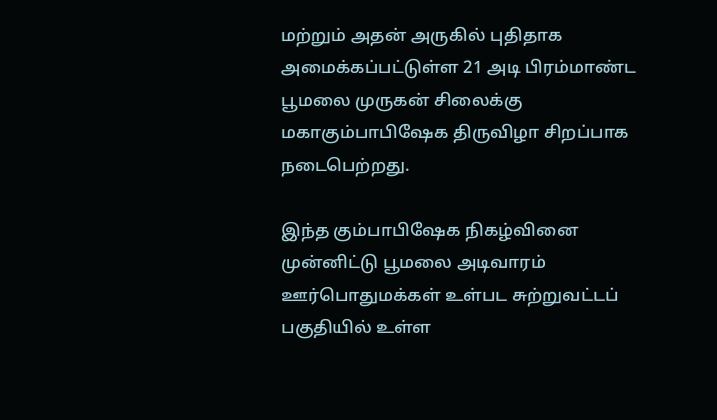மற்றும் அதன் அருகில் புதிதாக அமைக்கப்பட்டுள்ள 21 அடி பிரம்மாண்ட பூமலை முருகன் சிலைக்கு மகாகும்பாபிஷேக திருவிழா சிறப்பாக நடைபெற்றது.

இந்த கும்பாபிஷேக நிகழ்வினை முன்னிட்டு பூமலை அடிவாரம் ஊர்பொதுமக்கள் உள்பட சுற்றுவட்டப் பகுதியில் உள்ள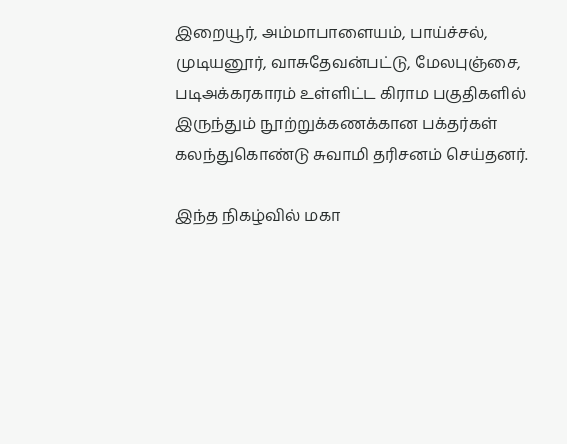இறையூர், அம்மாபாளையம், பாய்ச்சல், முடியனூர், வாசுதேவன்பட்டு, மேலபுஞ்சை, படிஅக்கரகாரம் உள்ளிட்ட கிராம பகுதிகளில் இருந்தும் நூற்றுக்கணக்கான பக்தர்கள் கலந்துகொண்டு சுவாமி தரிசனம் செய்தனர்.

இந்த நிகழ்வில் மகா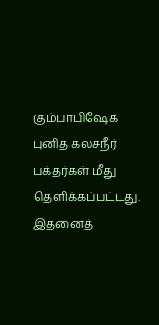கும்பாபிஷேக புனித கலசநீர் பக்தர்கள் மீது தெளிக்கப்பட்டது. இதனைத்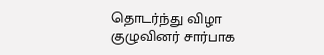தொடர்ந்து விழா குழுவினர் சார்பாக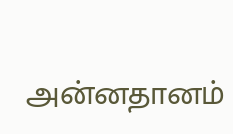அன்னதானம்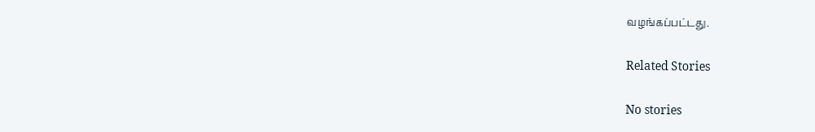வழங்கப்பட்டது.

Related Stories

No stories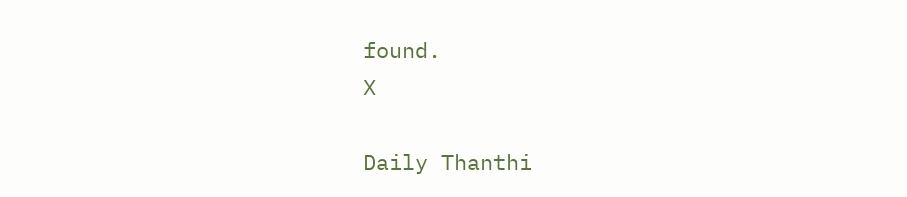found.
X

Daily Thanthi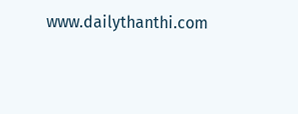www.dailythanthi.com